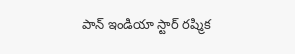పాన్ ఇండియా స్టార్ రష్మిక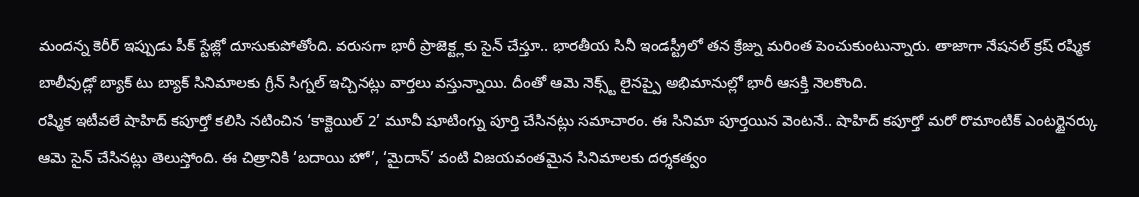మందన్న కెరీర్ ఇప్పుడు పీక్ స్టేజ్లో దూసుకుపోతోంది. వరుసగా భారీ ప్రాజెక్ట్లకు సైన్ చేస్తూ.. భారతీయ సినీ ఇండస్ట్రీలో తన క్రేజ్ను మరింత పెంచుకుంటున్నారు. తాజాగా నేషనల్ క్రష్ రష్మిక బాలీవుడ్లో బ్యాక్ టు బ్యాక్ సినిమాలకు గ్రీన్ సిగ్నల్ ఇచ్చినట్లు వార్తలు వస్తున్నాయి. దీంతో ఆమె నెక్స్ట్ లైనప్పై అభిమానుల్లో భారీ ఆసక్తి నెలకొంది.
రష్మిక ఇటీవలే షాహిద్ కపూర్తో కలిసి నటించిన ‘కాక్టెయిల్ 2’ మూవీ షూటింగ్ను పూర్తి చేసినట్లు సమాచారం. ఈ సినిమా పూర్తయిన వెంటనే.. షాహిద్ కపూర్తో మరో రొమాంటిక్ ఎంటర్టైనర్కు ఆమె సైన్ చేసినట్లు తెలుస్తోంది. ఈ చిత్రానికి ‘బదాయి హో’, ‘మైదాన్’ వంటి విజయవంతమైన సినిమాలకు దర్శకత్వం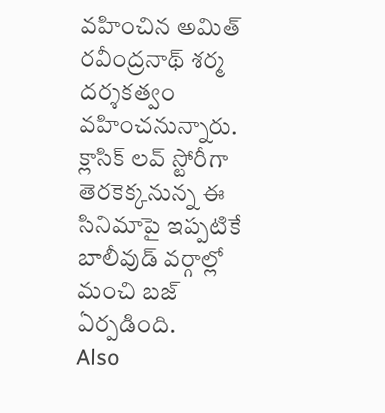వహించిన అమిత్ రవీంద్రనాథ్ శర్మ దర్శకత్వం వహించనున్నారు. క్లాసిక్ లవ్ స్టోరీగా తెరకెక్కనున్న ఈ సినిమాపై ఇప్పటికే బాలీవుడ్ వర్గాల్లో మంచి బజ్ ఏర్పడింది.
Also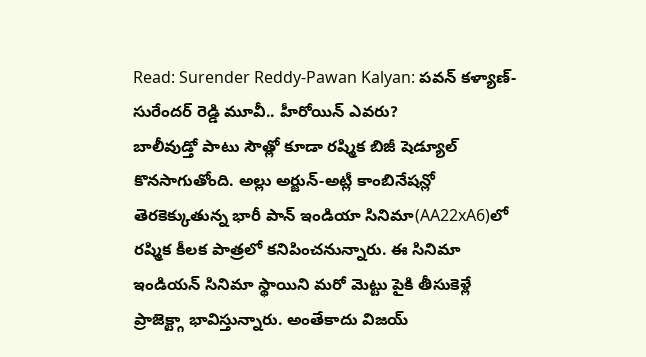Read: Surender Reddy-Pawan Kalyan: పవన్ కళ్యాణ్-సురేందర్ రెడ్డి మూవీ.. హీరోయిన్ ఎవరు?
బాలీవుడ్తో పాటు సౌత్లో కూడా రష్మిక బిజీ షెడ్యూల్ కొనసాగుతోంది. అల్లు అర్జున్-అట్లీ కాంబినేషన్లో తెరకెక్కుతున్న భారీ పాన్ ఇండియా సినిమా(AA22xA6)లో రష్మిక కీలక పాత్రలో కనిపించనున్నారు. ఈ సినిమా ఇండియన్ సినిమా స్థాయిని మరో మెట్టు పైకి తీసుకెళ్లే ప్రాజెక్ట్గా భావిస్తున్నారు. అంతేకాదు విజయ్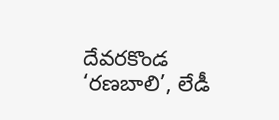దేవరకొండ ‘రణబాలి’, లేడీ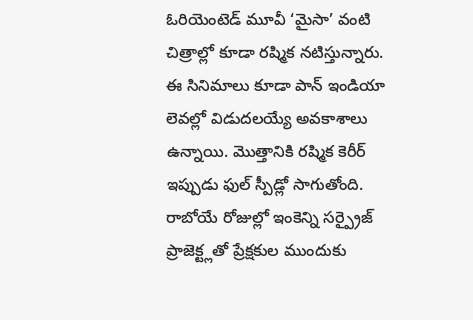ఓరియెంటెడ్ మూవీ ‘మైసా’ వంటి చిత్రాల్లో కూడా రష్మిక నటిస్తున్నారు. ఈ సినిమాలు కూడా పాన్ ఇండియా లెవల్లో విడుదలయ్యే అవకాశాలు ఉన్నాయి. మొత్తానికి రష్మిక కెరీర్ ఇప్పుడు ఫుల్ స్పీడ్లో సాగుతోంది. రాబోయే రోజుల్లో ఇంకెన్ని సర్ప్రైజ్ ప్రాజెక్ట్లతో ప్రేక్షకుల ముందుకు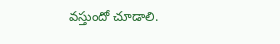వస్తుందో చూడాలి.